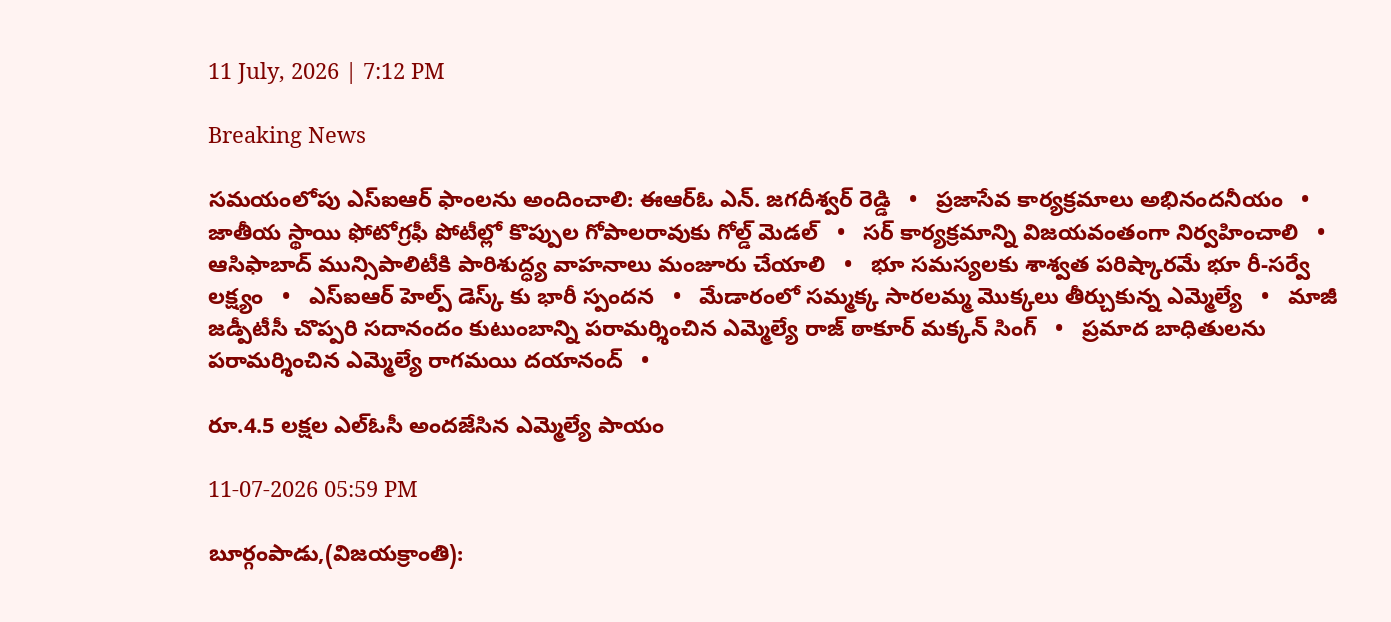11 July, 2026 | 7:12 PM

Breaking News

సమయంలోపు ఎస్ఐఆర్ ఫాంలను అందించాలి: ఈఆర్ఓ ఎన్. జగదీశ్వర్ రెడ్డి   •   ప్రజాసేవ కార్యక్రమాలు అభినందనీయం   •   జాతీయ స్థాయి ఫోటోగ్రఫీ పోటీల్లో కొప్పుల గోపాలరావుకు గోల్డ్ మెడల్   •   సర్ కార్యక్రమాన్ని విజయవంతంగా నిర్వహించాలి   •   ఆసిఫాబాద్ మున్సిపాలిటీకి పారిశుద్ధ్య వాహనాలు మంజూరు చేయాలి   •   భూ సమస్యలకు శాశ్వత పరిష్కారమే భూ రీ-సర్వే లక్ష్యం   •   ఎస్ఐఆర్ హెల్ప్ డెస్క్ కు భారీ స్పందన   •   మేడారంలో సమ్మక్క సారలమ్మ మొక్కలు తీర్చుకున్న ఎమ్మెల్యే   •   మాజీ జడ్పీటీసీ చొప్పరి సదానందం కుటుంబాన్ని పరామర్శించిన ఎమ్మెల్యే రాజ్ ఠాకూర్ మక్కన్ సింగ్   •   ప్రమాద బాధితులను పరామర్శించిన ఎమ్మెల్యే రాగమయి దయానంద్   •

రూ.4.5 లక్షల ఎల్ఓసీ అందజేసిన ఎమ్మెల్యే పాయం

11-07-2026 05:59 PM

బూర్గంపాడు,(విజయక్రాంతి):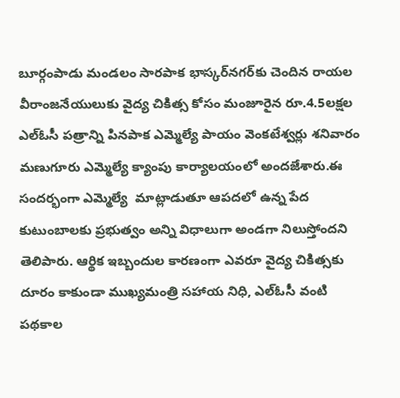బూర్గంపాడు మండలం సారపాక భాస్కర్‌నగర్‌కు చెందిన రాయల వీరాంజనేయులుకు వైద్య చికిత్స కోసం మంజూరైన రూ.4.5లక్షల ఎల్‌ఓసీ పత్రాన్ని పినపాక ఎమ్మెల్యే పాయం వెంకటేశ్వర్లు శనివారం మణుగూరు ఎమ్మెల్యే క్యాంపు కార్యాలయంలో అందజేశారు.ఈ సందర్భంగా ఎమ్మెల్యే  మాట్లాడుతూ ఆపదలో ఉన్న పేద కుటుంబాలకు ప్రభుత్వం అన్ని విధాలుగా అండగా నిలుస్తోందని తెలిపారు. ఆర్థిక ఇబ్బందుల కారణంగా ఎవరూ వైద్య చికిత్సకు దూరం కాకుండా ముఖ్యమంత్రి సహాయ నిధి, ఎల్‌ఓసీ వంటి పథకాల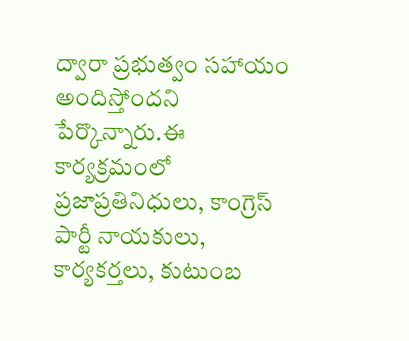ద్వారా ప్రభుత్వం సహాయం అందిస్తోందని పేర్కొన్నారు.ఈ కార్యక్రమంలో ప్రజాప్రతినిధులు, కాంగ్రెస్ పార్టీ నాయకులు, కార్యకర్తలు, కుటుంబ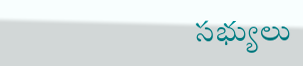సభ్యులు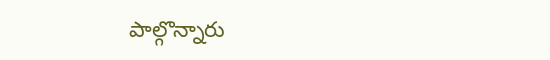పాల్గొన్నారు